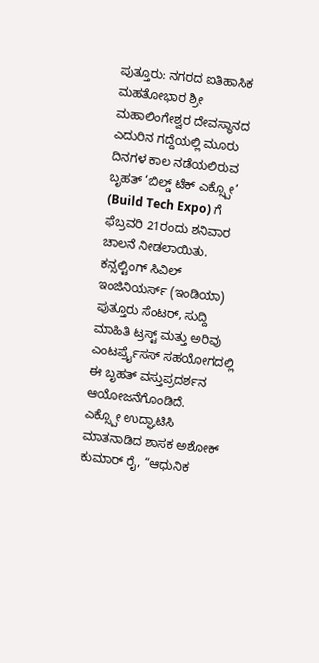ಪುತ್ತೂರು: ನಗರದ ಐತಿಹಾಸಿಕ ಮಹತೋಭಾರ ಶ್ರೀ ಮಹಾಲಿಂಗೇಶ್ವರ ದೇವಸ್ಥಾನದ ಎದುರಿನ ಗದ್ದೆಯಲ್ಲಿ ಮೂರು ದಿನಗಳ ಕಾಲ ನಡೆಯಲಿರುವ ಬೃಹತ್ ‘ಬಿಲ್ಡ್ ಟೆಕ್ ಎಕ್ಸ್ಪೋ’ (Build Tech Expo) ಗೆ ಫೆಬ್ರವರಿ 21ರಂದು ಶನಿವಾರ ಚಾಲನೆ ನೀಡಲಾಯಿತು. ಕನ್ಸಲ್ಟಿಂಗ್ ಸಿವಿಲ್ ಇಂಜಿನಿಯರ್ಸ್ (ಇಂಡಿಯಾ) ಪುತ್ತೂರು ಸೆಂಟರ್, ಸುದ್ದಿ ಮಾಹಿತಿ ಟ್ರಸ್ಟ್ ಮತ್ತು ಅರಿವು ಎಂಟರ್ಪ್ರೈಸಸ್ ಸಹಯೋಗದಲ್ಲಿ ಈ ಬೃಹತ್ ವಸ್ತುಪ್ರದರ್ಶನ ಆಯೋಜನೆಗೊಂಡಿದೆ.
ಎಕ್ಸ್ಪೋ ಉದ್ಘಾಟಿಸಿ ಮಾತನಾಡಿದ ಶಾಸಕ ಅಶೋಕ್ ಕುಮಾರ್ ರೈ, “ಆಧುನಿಕ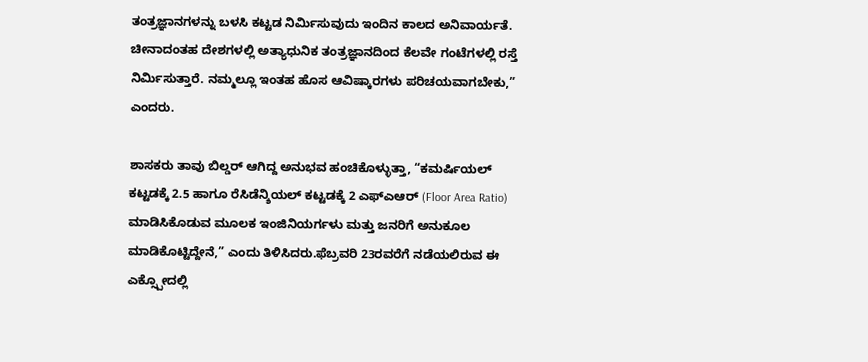ತಂತ್ರಜ್ಞಾನಗಳನ್ನು ಬಳಸಿ ಕಟ್ಟಡ ನಿರ್ಮಿಸುವುದು ಇಂದಿನ ಕಾಲದ ಅನಿವಾರ್ಯತೆ. ಚೀನಾದಂತಹ ದೇಶಗಳಲ್ಲಿ ಅತ್ಯಾಧುನಿಕ ತಂತ್ರಜ್ಞಾನದಿಂದ ಕೆಲವೇ ಗಂಟೆಗಳಲ್ಲಿ ರಸ್ತೆ ನಿರ್ಮಿಸುತ್ತಾರೆ. ನಮ್ಮಲ್ಲೂ ಇಂತಹ ಹೊಸ ಆವಿಷ್ಕಾರಗಳು ಪರಿಚಯವಾಗಬೇಕು,” ಎಂದರು.

ಶಾಸಕರು ತಾವು ಬಿಲ್ಡರ್ ಆಗಿದ್ದ ಅನುಭವ ಹಂಚಿಕೊಳ್ಳುತ್ತಾ, “ಕಮರ್ಷಿಯಲ್ ಕಟ್ಟಡಕ್ಕೆ 2.5 ಹಾಗೂ ರೆಸಿಡೆನ್ಶಿಯಲ್ ಕಟ್ಟಡಕ್ಕೆ 2 ಎಫ್ಎಆರ್ (Floor Area Ratio) ಮಾಡಿಸಿಕೊಡುವ ಮೂಲಕ ಇಂಜಿನಿಯರ್ಗಳು ಮತ್ತು ಜನರಿಗೆ ಅನುಕೂಲ ಮಾಡಿಕೊಟ್ಟಿದ್ದೇನೆ,” ಎಂದು ತಿಳಿಸಿದರು.ಫೆಬ್ರವರಿ 23ರವರೆಗೆ ನಡೆಯಲಿರುವ ಈ ಎಕ್ಸ್ಪೋದಲ್ಲಿ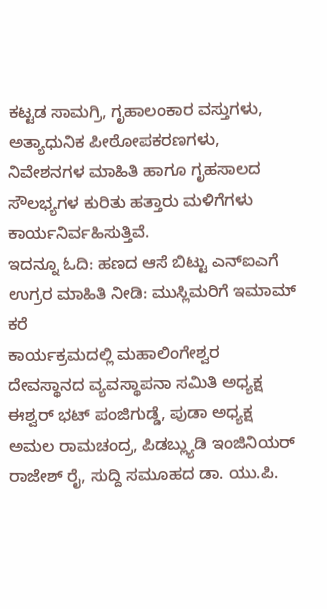ಕಟ್ಟಡ ಸಾಮಗ್ರಿ, ಗೃಹಾಲಂಕಾರ ವಸ್ತುಗಳು, ಅತ್ಯಾಧುನಿಕ ಪೀಠೋಪಕರಣಗಳು, ನಿವೇಶನಗಳ ಮಾಹಿತಿ ಹಾಗೂ ಗೃಹಸಾಲದ ಸೌಲಭ್ಯಗಳ ಕುರಿತು ಹತ್ತಾರು ಮಳಿಗೆಗಳು ಕಾರ್ಯನಿರ್ವಹಿಸುತ್ತಿವೆ.
ಇದನ್ನೂ ಓದಿ: ಹಣದ ಆಸೆ ಬಿಟ್ಟು ಎನ್ಐಎಗೆ ಉಗ್ರರ ಮಾಹಿತಿ ನೀಡಿ: ಮುಸ್ಲಿಮರಿಗೆ ಇಮಾಮ್ ಕರೆ
ಕಾರ್ಯಕ್ರಮದಲ್ಲಿ ಮಹಾಲಿಂಗೇಶ್ವರ ದೇವಸ್ಥಾನದ ವ್ಯವಸ್ಥಾಪನಾ ಸಮಿತಿ ಅಧ್ಯಕ್ಷ ಈಶ್ವರ್ ಭಟ್ ಪಂಜಿಗುಡ್ಡೆ, ಪುಡಾ ಅಧ್ಯಕ್ಷ ಅಮಲ ರಾಮಚಂದ್ರ, ಪಿಡಬ್ಲ್ಯುಡಿ ಇಂಜಿನಿಯರ್ ರಾಜೇಶ್ ರೈ, ಸುದ್ದಿ ಸಮೂಹದ ಡಾ. ಯು.ಪಿ.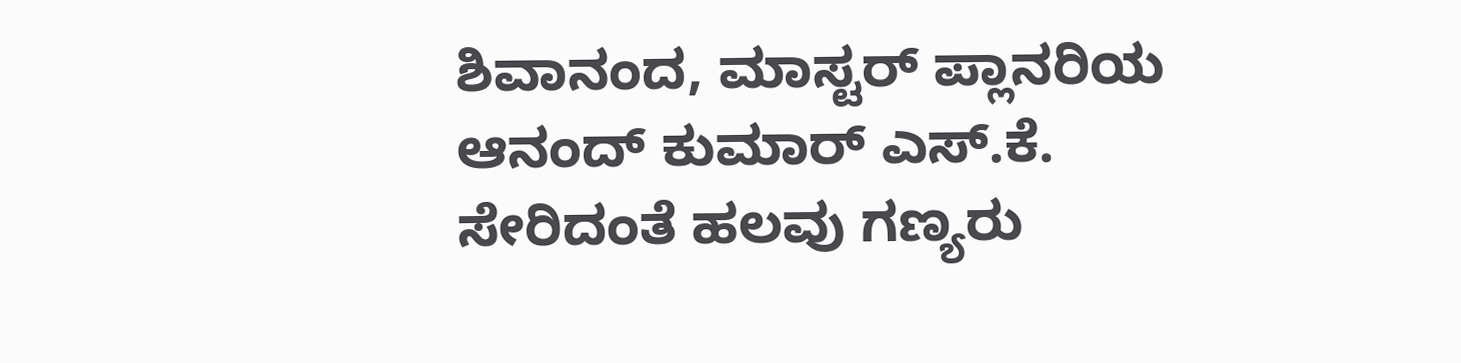ಶಿವಾನಂದ, ಮಾಸ್ಟರ್ ಪ್ಲಾನರಿಯ ಆನಂದ್ ಕುಮಾರ್ ಎಸ್.ಕೆ. ಸೇರಿದಂತೆ ಹಲವು ಗಣ್ಯರು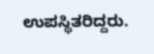ಉಪಸ್ಥಿತರಿದ್ದರು.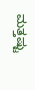ಮತ್ತಷ್ಟು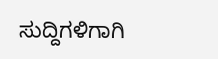ಸುದ್ದಿಗಳಿಗಾಗಿ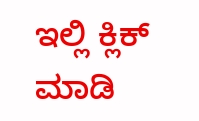ಇಲ್ಲಿ ಕ್ಲಿಕ್ ಮಾಡಿ